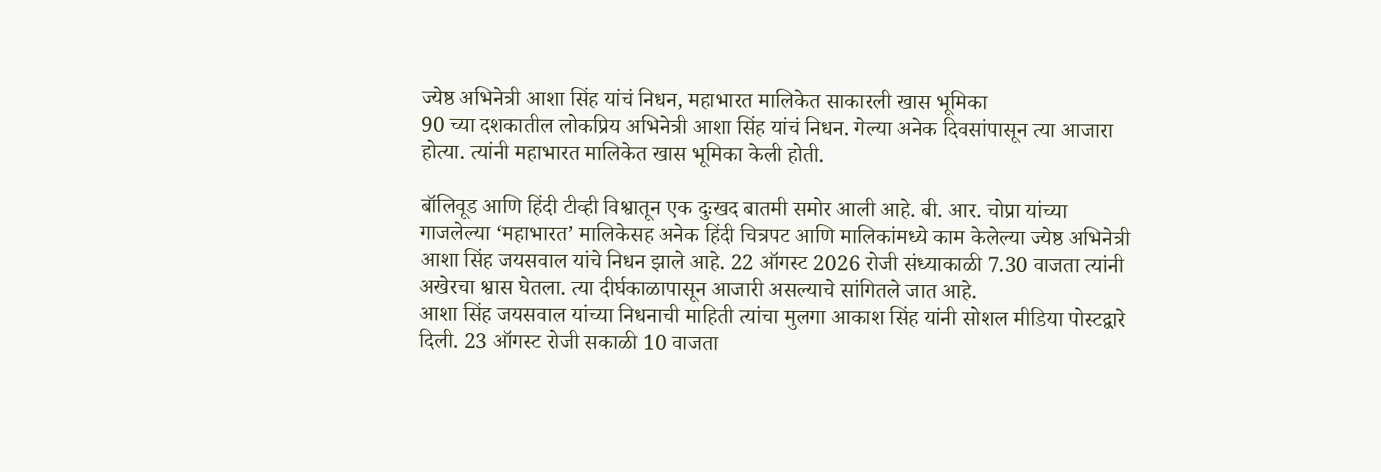ज्येष्ठ अभिनेत्री आशा सिंह यांचं निधन, महाभारत मालिकेत साकारली खास भूमिका
90 च्या दशकातील लोकप्रिय अभिनेत्री आशा सिंह यांचं निधन. गेल्या अनेक दिवसांपासून त्या आजारा होत्या. त्यांनी महाभारत मालिकेत खास भूमिका केली होती.

बॉलिवूड आणि हिंदी टीव्ही विश्वातून एक दुःखद बातमी समोर आली आहे. बी. आर. चोप्रा यांच्या गाजलेल्या ‘महाभारत’ मालिकेसह अनेक हिंदी चित्रपट आणि मालिकांमध्ये काम केलेल्या ज्येष्ठ अभिनेत्री आशा सिंह जयसवाल यांचे निधन झाले आहे. 22 ऑगस्ट 2026 रोजी संध्याकाळी 7.30 वाजता त्यांनी अखेरचा श्वास घेतला. त्या दीर्घकाळापासून आजारी असल्याचे सांगितले जात आहे.
आशा सिंह जयसवाल यांच्या निधनाची माहिती त्यांचा मुलगा आकाश सिंह यांनी सोशल मीडिया पोस्टद्वारे दिली. 23 ऑगस्ट रोजी सकाळी 10 वाजता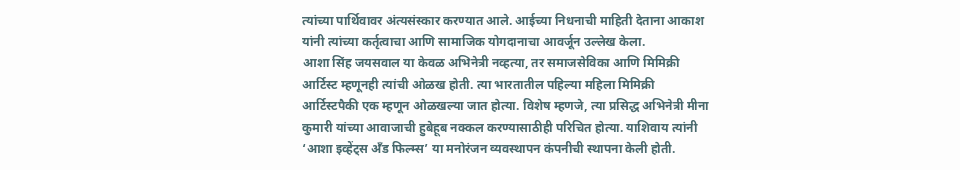त्यांच्या पार्थिवावर अंत्यसंस्कार करण्यात आले. आईच्या निधनाची माहिती देताना आकाश यांनी त्यांच्या कर्तृत्वाचा आणि सामाजिक योगदानाचा आवर्जून उल्लेख केला.
आशा सिंह जयसवाल या केवळ अभिनेत्री नव्हत्या, तर समाजसेविका आणि मिमिक्री आर्टिस्ट म्हणूनही त्यांची ओळख होती. त्या भारतातील पहिल्या महिला मिमिक्री आर्टिस्टपैकी एक म्हणून ओळखल्या जात होत्या. विशेष म्हणजे, त्या प्रसिद्ध अभिनेत्री मीना कुमारी यांच्या आवाजाची हुबेहूब नक्कल करण्यासाठीही परिचित होत्या. याशिवाय त्यांनी ‘आशा इव्हेंट्स अँड फिल्म्स’ या मनोरंजन व्यवस्थापन कंपनीची स्थापना केली होती.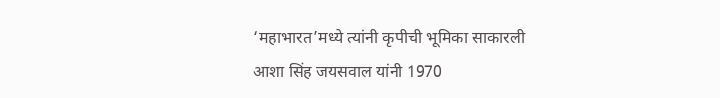‘महाभारत’मध्ये त्यांनी कृपीची भूमिका साकारली
आशा सिंह जयसवाल यांनी 1970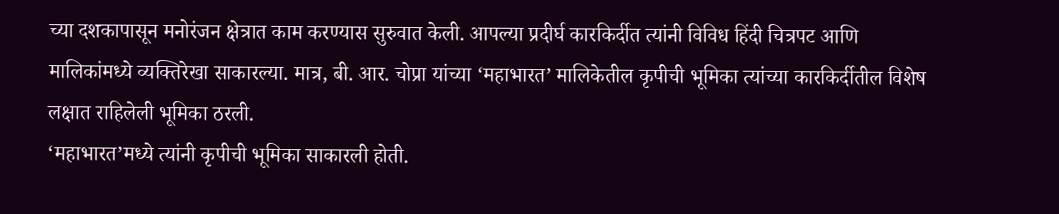च्या दशकापासून मनोरंजन क्षेत्रात काम करण्यास सुरुवात केली. आपल्या प्रदीर्घ कारकिर्दीत त्यांनी विविध हिंदी चित्रपट आणि मालिकांमध्ये व्यक्तिरेखा साकारल्या. मात्र, बी. आर. चोप्रा यांच्या ‘महाभारत’ मालिकेतील कृपीची भूमिका त्यांच्या कारकिर्दीतील विशेष लक्षात राहिलेली भूमिका ठरली.
‘महाभारत’मध्ये त्यांनी कृपीची भूमिका साकारली होती.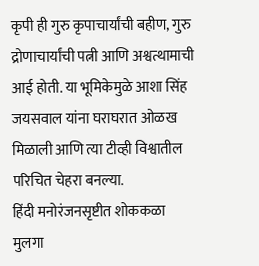कृपी ही गुरु कृपाचार्यांची बहीण, गुरु द्रोणाचार्यांची पत्नी आणि अश्वत्थामाची आई होती. या भूमिकेमुळे आशा सिंह जयसवाल यांना घराघरात ओळख मिळाली आणि त्या टीव्ही विश्वातील परिचित चेहरा बनल्या.
हिंदी मनोरंजनसृष्टीत शोककळा
मुलगा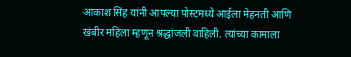आकाश सिंह यांनी आपल्या पोस्टमध्ये आईला मेहनती आणि खंबीर महिला म्हणून श्रद्धांजली वाहिली. त्यांच्या कामाला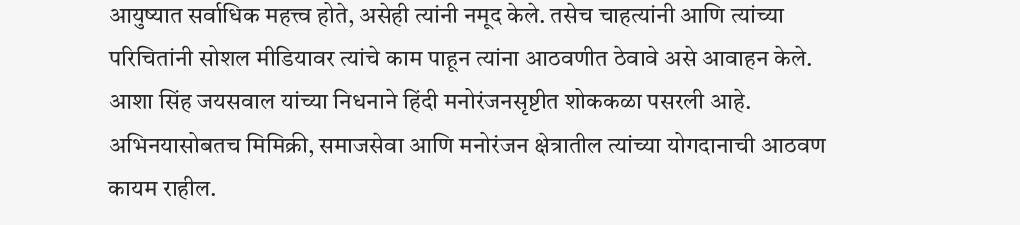आयुष्यात सर्वाधिक महत्त्व होते, असेही त्यांनी नमूद केले. तसेच चाहत्यांनी आणि त्यांच्या परिचितांनी सोशल मीडियावर त्यांचे काम पाहून त्यांना आठवणीत ठेवावे असे आवाहन केले.
आशा सिंह जयसवाल यांच्या निधनाने हिंदी मनोरंजनसृष्टीत शोककळा पसरली आहे. अभिनयासोबतच मिमिक्री, समाजसेवा आणि मनोरंजन क्षेत्रातील त्यांच्या योगदानाची आठवण कायम राहील.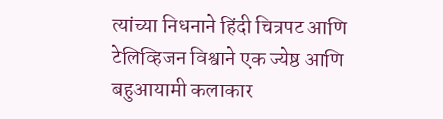त्यांच्या निधनाने हिंदी चित्रपट आणि टेलिव्हिजन विश्वाने एक ज्येष्ठ आणि बहुआयामी कलाकार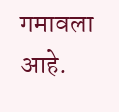गमावला आहे.